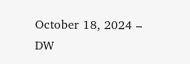October 18, 2024 – DW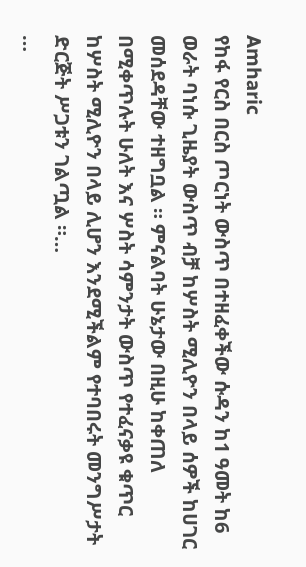Amharic
የከፋ የርስ በርስ ጦርነት ውስጥ በተዘፈቀችው ሱዳን ከ1 ዓመት ከ6 ወራት ባነሱ ጊዜያት ውስጥ ብቻ ከሦስት ሚሊዮን በላይ ሰዎች ከሀገር መሰደዳቸው ተዘግቧል ። ምናልባት ሁኔታው በዚሁ ከቀጠለ በሚቀጥሉት ሁለት እና ሦስት ሳምንታት ውስጥ የተፈናቃዩ ቁጥር ከሦስት ሚሊዮን በላይ ሊሆን እንደሚችልም የተባበሩት መንግሥታት ድርጅት ሥጋቱን ገልጧል ።…
…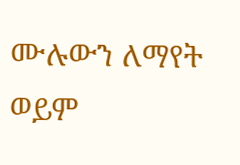ሙሉውን ለማየት ወይም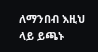ለማንበብ እዚህ ላይ ይጫኑ